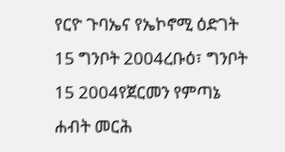የርዮ ጉባኤና የኤኮኖሚ ዕድገት 15 ግንቦት 2004ረቡዕ፣ ግንቦት 15 2004የጀርመን የምጣኔ ሐብት መርሕ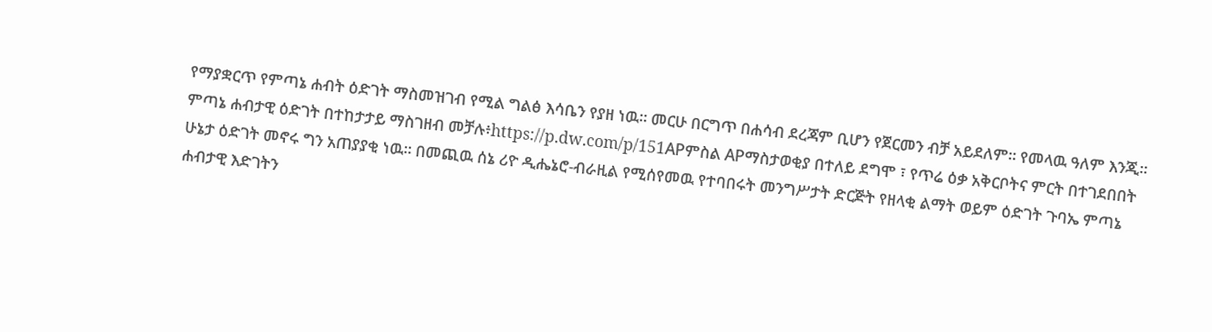የማያቋርጥ የምጣኔ ሐብት ዕድገት ማስመዝገብ የሚል ግልፅ እሳቤን የያዘ ነዉ። መርሁ በርግጥ በሐሳብ ደረጃም ቢሆን የጀርመን ብቻ አይደለም። የመላዉ ዓለም እንጂ። ምጣኔ ሐብታዊ ዕድገት በተከታታይ ማስገዘብ መቻሉ፥https://p.dw.com/p/151APምስል APማስታወቂያ በተለይ ደግሞ ፣ የጥሬ ዕቃ አቅርቦትና ምርት በተገደበበት ሁኔታ ዕድገት መኖሩ ግን አጠያያቂ ነዉ። በመጪዉ ሰኔ ሪዮ ዲሔኔሮ-ብራዚል የሚሰየመዉ የተባበሩት መንግሥታት ድርጅት የዘላቂ ልማት ወይም ዕድገት ጉባኤ ምጣኔ ሐብታዊ እድገትን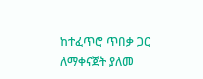ከተፈጥሮ ጥበቃ ጋር ለማቀናጀት ያለመ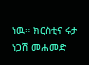ነዉ። ክርስቲና ሩታ ነጋሽ መሐመድ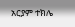አርያም ተክሌ